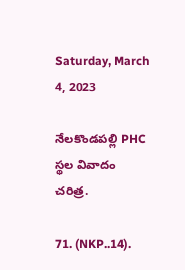Saturday, March 4, 2023

నేలకొండపల్లి PHC స్థల వివాదం చరిత్ర.

71. (NKP..14).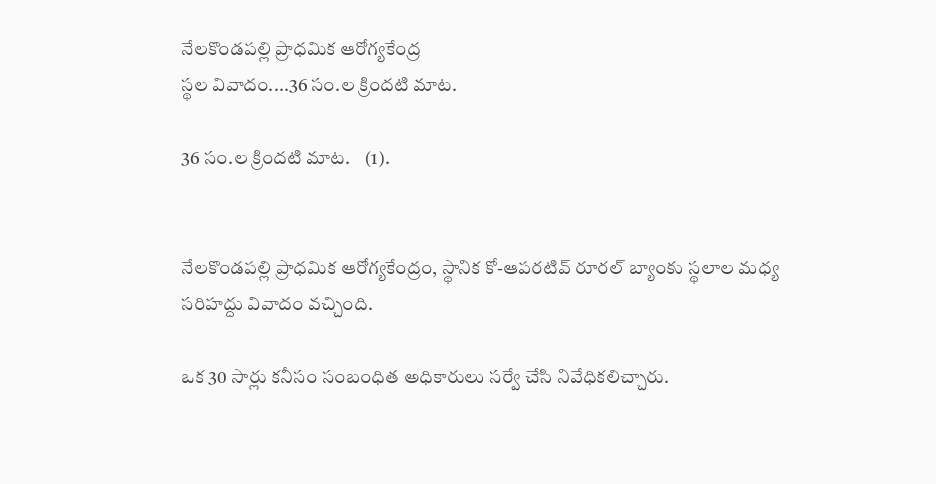నేలకొండపల్లి ప్రాధమిక ఆరోగ్యకేంద్ర
స్థల వివాదం....36 సం.ల క్రిందటి మాట.

36 సం.ల క్రిందటి మాట.    (1).


నేలకొండపల్లి ప్రాధమిక ఆరోగ్యకేంద్రం, స్థానిక కో-ఆపరటివ్ రూరల్ బ్యాంకు స్థలాల మధ్య సరిహద్దు వివాదం వచ్చింది.

ఒక 30 సార్లు కనీసం సంబంధిత అధికారులు సర్వే చేసి నివేధికలిచ్చారు.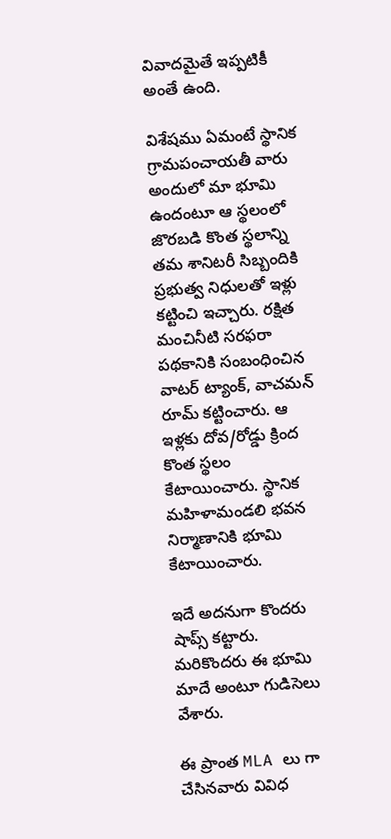వివాదమైతే ఇప్పటికీ అంతే ఉంది.

విశేషము ఏమంటే స్థానిక గ్రామపంచాయతీ వారు అందులో మా భూమి ఉందంటూ ఆ స్థలంలో జొరబడి కొంత స్థలాన్ని తమ శానిటరీ సిబ్బందికి ప్రభుత్వ నిధులతో ఇళ్లు కట్టించి ఇచ్చారు. రక్షిత మంచినీటి సరఫరా పథకానికి సంబంధించిన వాటర్ ట్యాంక్, వాచమన్ రూమ్ కట్టించారు. ఆ ఇళ్లకు దోవ/రోడ్డు క్రింద కొంత స్థలం కేటాయించారు. స్థానిక మహిళామండలి భవన నిర్మాణానికి భూమి కేటాయించారు.

ఇదే అదనుగా కొందరు షాప్స్ కట్టారు. మరికొందరు ఈ భూమి మాదే అంటూ గుడిసెలు వేశారు.

ఈ ప్రాంత MLA లు గా చేసినవారు వివిధ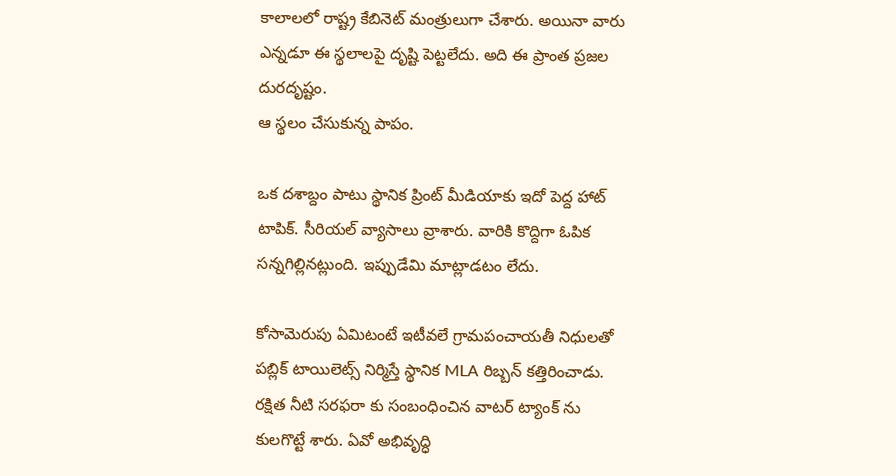కాలాలలో రాష్ట్ర కేబినెట్ మంత్రులుగా చేశారు. అయినా వారు ఎన్నడూ ఈ స్థలాలపై దృష్టి పెట్టలేదు. అది ఈ ప్రాంత ప్రజల దురదృష్టం.
ఆ స్థలం చేసుకున్న పాపం.

ఒక దశాబ్దం పాటు స్థానిక ప్రింట్ మీడియాకు ఇదో పెద్ద హాట్ టాపిక్. సీరియల్ వ్యాసాలు వ్రాశారు. వారికి కొద్దిగా ఓపిక సన్నగిల్లినట్లుంది. ఇప్పుడేమి మాట్లాడటం లేదు.

కోసామెరుపు ఏమిటంటే ఇటీవలే గ్రామపంచాయతీ నిధులతో పబ్లిక్ టాయిలెట్స్ నిర్మిస్తే స్థానిక MLA రిబ్బన్ కత్తిరించాడు. రక్షిత నీటి సరఫరా కు సంబంధించిన వాటర్ ట్యాంక్ ను కులగొట్టే శారు. ఏవో అభివృద్ధి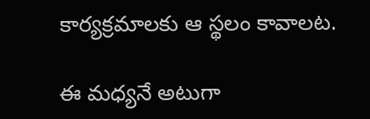కార్యక్రమాలకు ఆ స్థలం కావాలట.

ఈ మధ్యనే అటుగా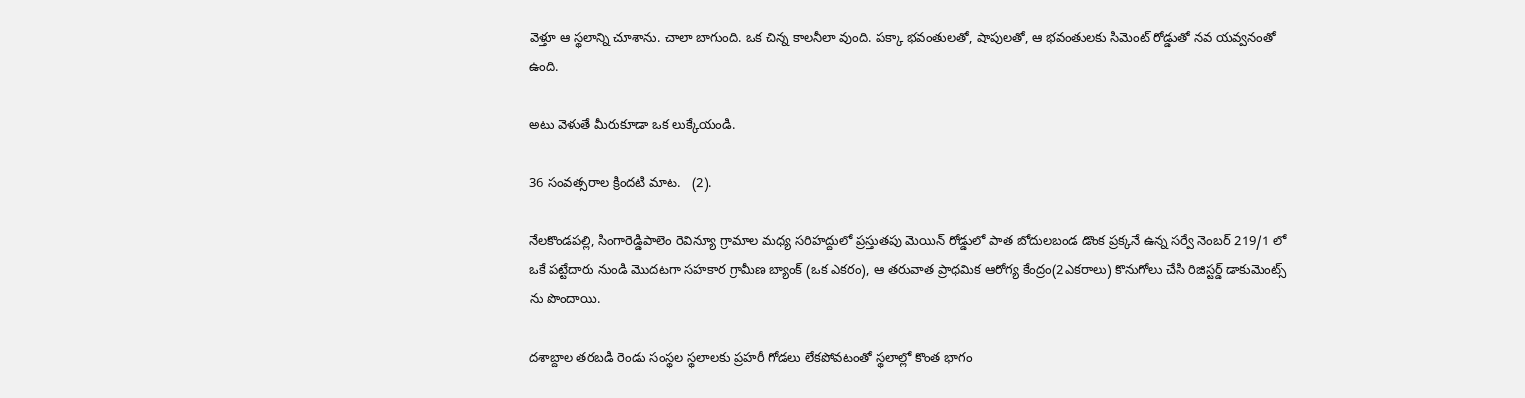వెళ్తూ ఆ స్థలాన్ని చూశాను. చాలా బాగుంది. ఒక చిన్న కాలనీలా వుంది. పక్కా భవంతులతో, షాపులతో, ఆ భవంతులకు సిమెంట్ రోడ్డుతో నవ యవ్వనంతో ఉంది.

అటు వెళుతే మీరుకూడా ఒక లుక్కేయండి.

36 సంవత్సరాల క్రిందటి మాట.   (2).

నేలకొండపల్లి, సింగారెడ్డిపాలెం రెవిన్యూ గ్రామాల మధ్య సరిహద్దులో ప్రస్తుతపు మెయిన్ రోడ్డులో పాత బోదులబండ డొంక ప్రక్కనే ఉన్న సర్వే నెంబర్ 219/1 లో ఒకే పట్టేదారు నుండి మొదటగా సహకార గ్రామీణ బ్యాంక్ (ఒక ఎకరం), ఆ తరువాత ప్రాధమిక ఆరోగ్య కేంద్రం(2ఎకరాలు) కొనుగోలు చేసి రిజిస్టర్డ్ డాకుమెంట్స్ ను పొందాయి.

దశాబ్దాల తరబడి రెండు సంస్థల స్థలాలకు ప్రహరీ గోడలు లేకపోవటంతో స్థలాల్లో కొంత భాగం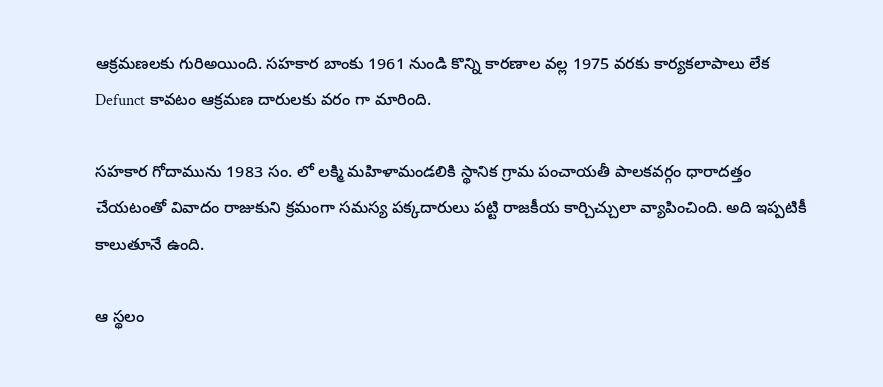ఆక్రమణలకు గురిఅయింది. సహకార బాంకు 1961 నుండి కొన్ని కారణాల వల్ల 1975 వరకు కార్యకలాపాలు లేక Defunct కావటం ఆక్రమణ దారులకు వరం గా మారింది.

సహకార గోదామును 1983 సం. లో లక్మి మహిళామండలికి స్థానిక గ్రామ పంచాయతీ పాలకవర్గం ధారాదత్తం చేయటంతో వివాదం రాజుకుని క్రమంగా సమస్య పక్కదారులు పట్టి రాజకీయ కార్చిచ్చులా వ్యాపించింది. అది ఇప్పటికీ కాలుతూనే ఉంది.

ఆ స్థలం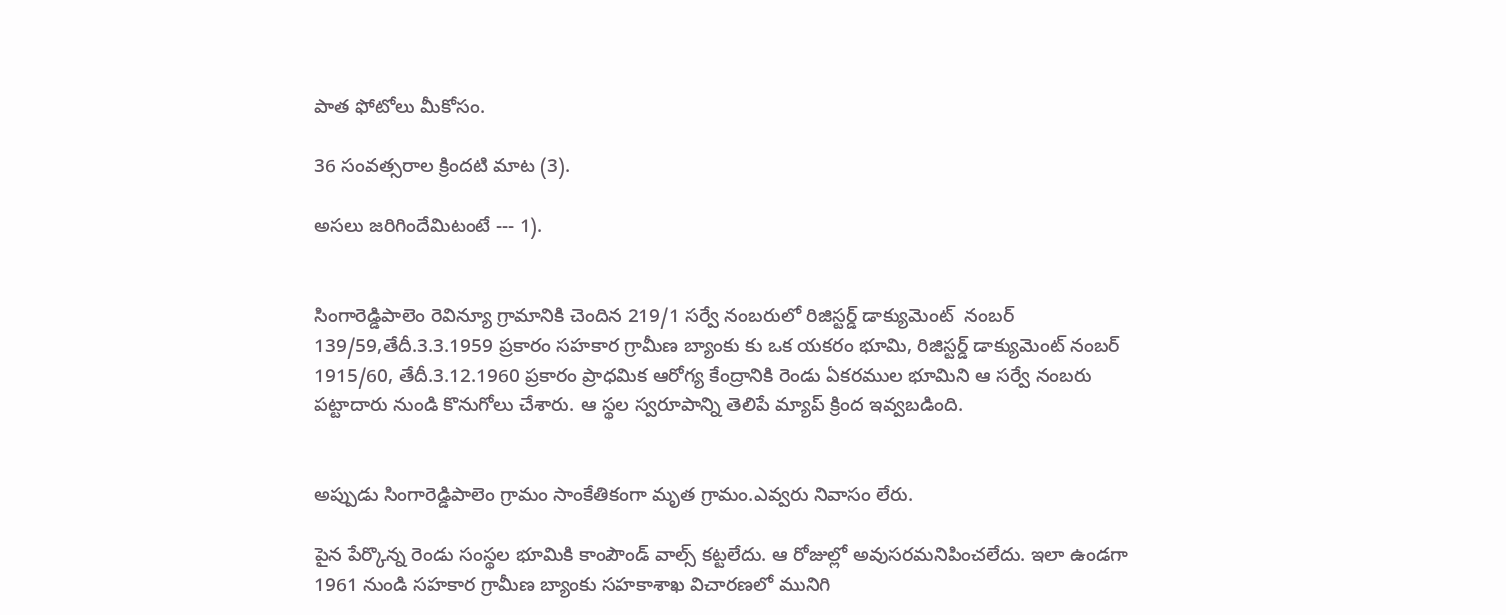పాత ఫోటోలు మీకోసం.

36 సంవత్సరాల క్రిందటి మాట (3).

అసలు జరిగిందేమిటంటే --- 1).


సింగారెడ్డిపాలెం రెవిన్యూ గ్రామానికి చెందిన 219/1 సర్వే నంబరులో రిజిస్టర్డ్ డాక్యుమెంట్  నంబర్ 139/59,తేదీ.3.3.1959 ప్రకారం సహకార గ్రామీణ బ్యాంకు కు ఒక యకరం భూమి, రిజిస్టర్డ్ డాక్యుమెంట్ నంబర్ 1915/60, తేదీ.3.12.1960 ప్రకారం ప్రాధమిక ఆరోగ్య కేంద్రానికి రెండు ఏకరముల భూమిని ఆ సర్వే నంబరు పట్టాదారు నుండి కొనుగోలు చేశారు. ఆ స్థల స్వరూపాన్ని తెలిపే మ్యాప్ క్రింద ఇవ్వబడింది.


అప్పుడు సింగారెడ్డిపాలెం గ్రామం సాంకేతికంగా మృత గ్రామం.ఎవ్వరు నివాసం లేరు.

పైన పేర్కొన్న రెండు సంస్థల భూమికి కాంపౌండ్ వాల్స్ కట్టలేదు. ఆ రోజుల్లో అవుసరమనిపించలేదు. ఇలా ఉండగా 1961 నుండి సహకార గ్రామీణ బ్యాంకు సహకాశాఖ విచారణలో మునిగి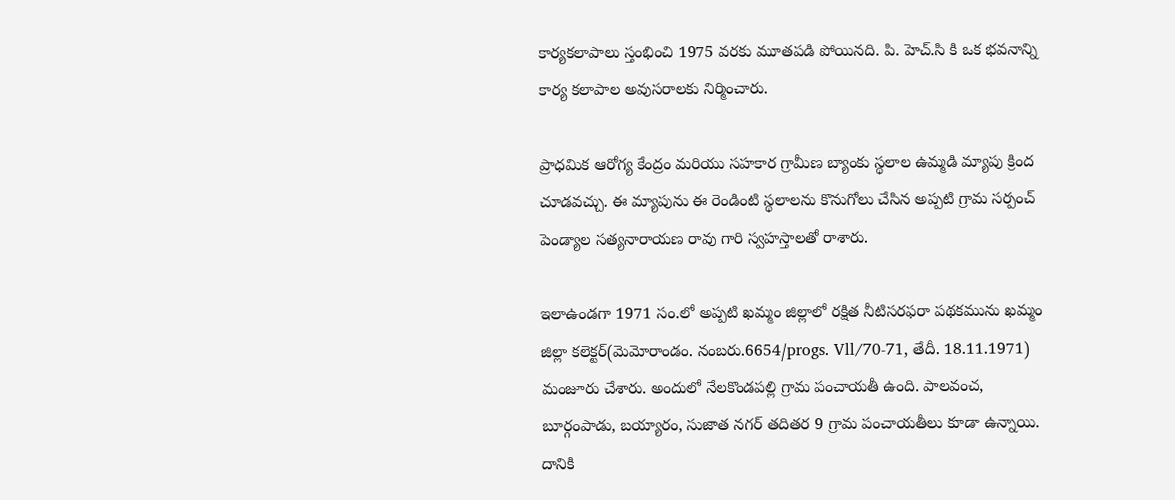కార్యకలాపాలు స్తంభించి 1975 వరకు మూతపడి పోయినది. పి. హెచ్.సి కి ఒక భవనాన్ని కార్య కలాపాల అవుసరాలకు నిర్మించారు.

ప్రాధమిక ఆరోగ్య కేంద్రం మరియు సహకార గ్రామీణ బ్యాంకు స్థలాల ఉమ్మడి మ్యాపు క్రింద చూడవచ్చు. ఈ మ్యాపును ఈ రెండింటి స్థలాలను కొనుగోలు చేసిన అప్పటి గ్రామ సర్పంచ్ పెండ్యాల సత్యనారాయణ రావు గారి స్వహస్తాలతో రాశారు.

ఇలాఉండగా 1971 సం.లో అప్పటి ఖమ్మం జిల్లాలో రక్షిత నీటిసరఫరా పథకమును ఖమ్మం జిల్లా కలెక్టర్(మెమోరాండం. నంబరు.6654/progs. Vll/70-71, తేదీ. 18.11.1971) మంజూరు చేశారు. అందులో నేలకొండపల్లి గ్రామ పంచాయతీ ఉంది. పాలవంచ, బూర్గంపాడు, బయ్యారం, సుజాత నగర్ తదితర 9 గ్రామ పంచాయతీలు కూడా ఉన్నాయి. దానికి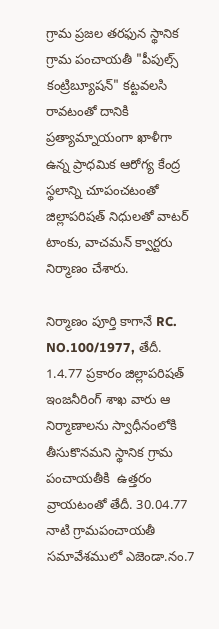గ్రామ ప్రజల తరఫున స్థానిక గ్రామ పంచాయతీ "పీపుల్స్ కంట్రిబ్యూషన్" కట్టవలసి రావటంతో దానికి ప్రత్యామ్నాయంగా ఖాళీగా ఉన్న ప్రాధమిక ఆరోగ్య కేంద్ర స్థలాన్ని చూపంచటంతో జిల్లాపరిషత్ నిధులతో వాటర్ టాంకు, వాచమన్ క్వార్టరు నిర్మాణం చేశారు.

నిర్మాణం పూర్తి కాగానే RC. NO.100/1977, తేదీ. 1.4.77 ప్రకారం జిల్లాపరిషత్ ఇంజనీరింగ్ శాఖ వారు ఆ నిర్మాణాలను స్వాధీనంలోకి తీసుకొనమని స్థానిక గ్రామ పంచాయతీకి  ఉత్తరం వ్రాయటంతో తేదీ. 30.04.77 నాటి గ్రామపంచాయతీ సమావేశములో ఎజెండా.నం.7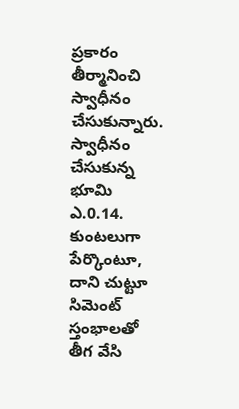ప్రకారం తీర్మానించి స్వాధీనం చేసుకున్నారు. స్వాధీనం చేసుకున్న భూమి ఎ.0.14. కుంటలుగా పేర్కొంటూ, దాని చుట్టూ సిమెంట్ స్తంభాలతో తీగ వేసి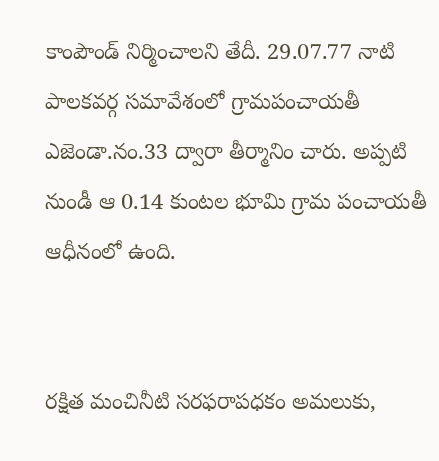కాంపౌండ్ నిర్మించాలని తేదీ. 29.07.77 నాటి పాలకవర్గ సమావేశంలో గ్రామపంచాయతీ ఎజెండా.నం.33 ద్వారా తీర్మానిం చారు. అప్పటి నుండీ ఆ 0.14 కుంటల భూమి గ్రామ పంచాయతీ ఆధీనంలో ఉంది.


రక్షిత మంచినీటి సరఫరాపధకం అమలుకు,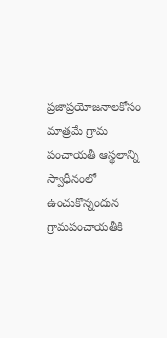ప్రజాప్రయోజనాలకోసం మాత్రమే గ్రామ పంచాయతీ ఆస్థలాన్ని స్వాధీనంలో ఉంచుకొన్నందున గ్రామపంచాయతీకి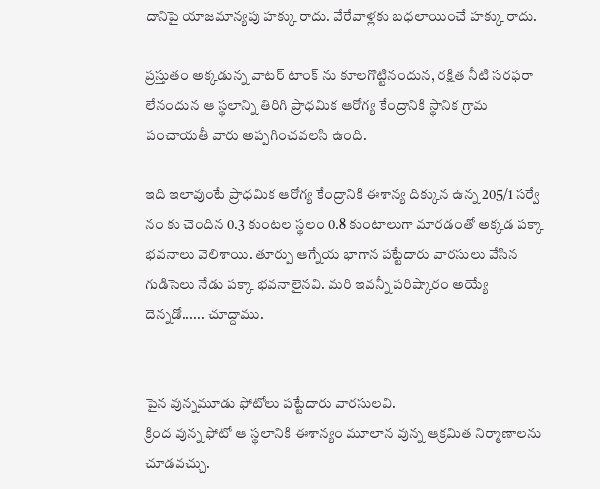దానిపై యాజమాన్యపు హక్కు రాదు. వేరేవాళ్లకు బధలాయించే హక్కు రాదు.

ప్రస్తుతం అక్కడున్న వాటర్ టాంక్ ను కూలగొట్టినందున, రక్షిత నీటి సరఫరా లేనందున ఆ స్థలాన్ని తిరిగి ప్రాధమిక ఆరోగ్య కేంద్రానికి స్థానిక గ్రామ పంచాయతీ వారు అప్పగించవలసి ఉంది.

ఇది ఇలావుంటే ప్రాధమిక ఆరోగ్య కేంద్రానికి ఈశాన్య దిక్కున ఉన్న 205/1 సర్వే నం కు చెందిన 0.3 కుంటల స్థలం 0.8 కుంటాలుగా మారడంతో అక్కడ పక్కా భవనాలు వెలిశాయి. తూర్పు ఆగ్నేయ భాగాన పట్టేదారు వారసులు వేసిన గుడిసెలు నేడు పక్కా భవనాలైనవి. మరి ఇవన్నీ పరిష్కారం అయ్యే దెన్నడో...... చూద్దాము.


పైన వున్నమూడు ఫోటోలు పట్టేదారు వారసులవి.
క్రింద వున్న ఫోటో ఆ స్థలానికి ఈశాన్యం మూలాన వున్న ఆక్రమిత నిర్మాణాలను చూడవచ్చు.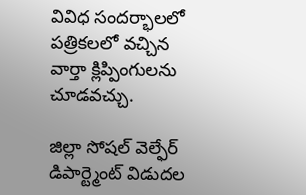వివిధ సందర్భాలలో పత్రికలలో వచ్చిన వార్తా క్లిప్పింగులను చూడవచ్చు.

జిల్లా సోషల్ వెల్ఫేర్ డిపార్ట్మెంట్ విడుదల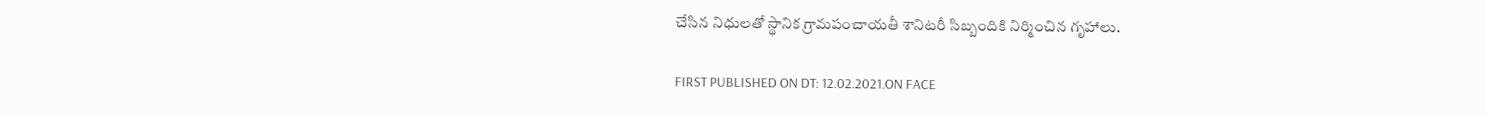చేసిన నిధులతో స్థానిక గ్రామపంచాయతీ శానిటరీ సిబ్బందికి నిర్మించిన గృహాలు.

FIRST PUBLISHED ON DT: 12.02.2021.ON FACE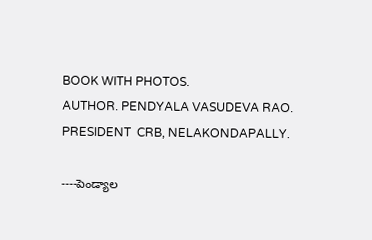BOOK WITH PHOTOS.
AUTHOR. PENDYALA VASUDEVA RAO. PRESIDENT  CRB, NELAKONDAPALLY.

----పెండ్యాల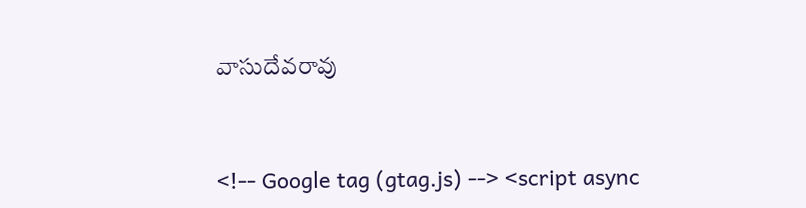వాసుదేవరావు


<!-- Google tag (gtag.js) --> <script async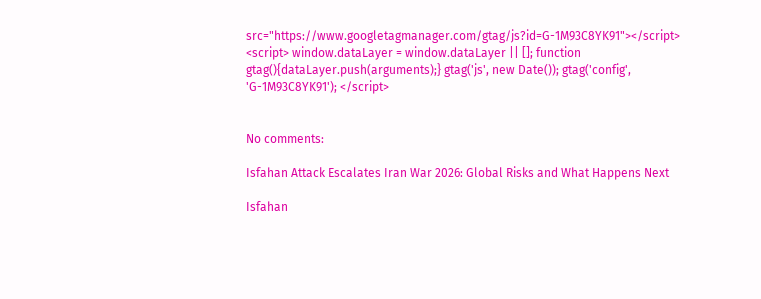src="https://www.googletagmanager.com/gtag/js?id=G-1M93C8YK91"></script> <script> window.dataLayer = window.dataLayer || []; function gtag(){dataLayer.push(arguments);} gtag('js', new Date()); gtag('config', 'G-1M93C8YK91'); </script>


No comments:

Isfahan Attack Escalates Iran War 2026: Global Risks and What Happens Next

Isfahan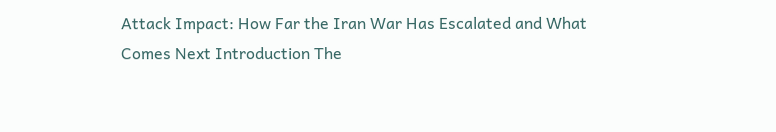Attack Impact: How Far the Iran War Has Escalated and What Comes Next Introduction The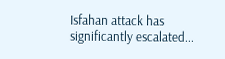Isfahan attack has significantly escalated...